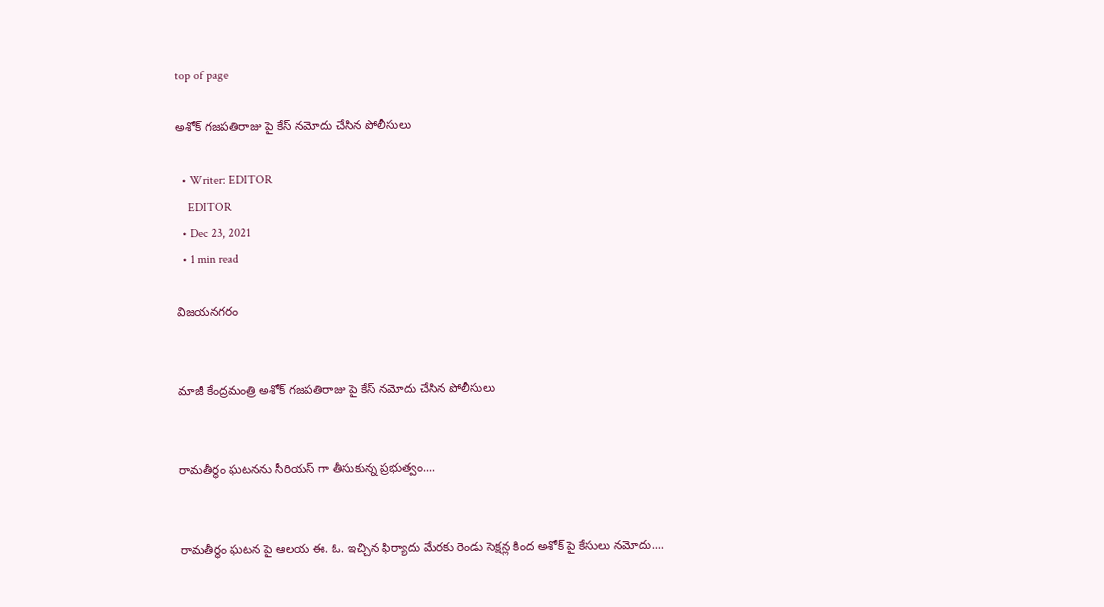top of page

అశోక్ గజపతిరాజు పై కేస్ నమోదు చేసిన పోలీసులు

  • Writer: EDITOR
    EDITOR
  • Dec 23, 2021
  • 1 min read

విజయనగరం


మాజీ కేంద్రమంత్రి అశోక్ గజపతిరాజు పై కేస్ నమోదు చేసిన పోలీసులు


రామతీర్థం ఘటనను సీరియస్ గా తీసుకున్న ప్రభుత్వం....


రామతీర్థం ఘటన పై ఆలయ ఈ. ఓ. ఇచ్చిన ఫిర్యాదు మేరకు రెండు సెక్షన్ల కింద అశోక్ పై కేసులు నమోదు....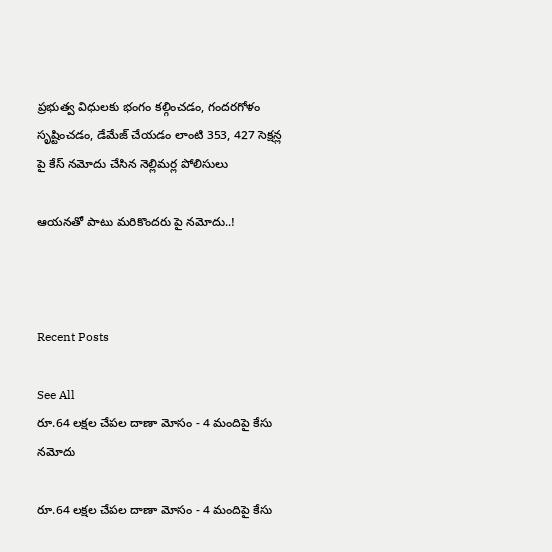ప్రభుత్వ విధులకు భంగం కల్గించడం, గందరగోళం సృష్టించడం, డేమేజ్ చేయడం లాంటి 353, 427 సెక్షన్ల పై కేస్ నమోదు చేసిన నెల్లిమర్ల పోలిసులు

ఆయనతో పాటు మరికొందరు పై నమోదు..!



Recent Posts

See All
రూ.64 లక్షల చేపల దాణా మోసం - 4 మందిపై కేసు నమోదు

రూ.64 లక్షల చేపల దాణా మోసం - 4 మందిపై కేసు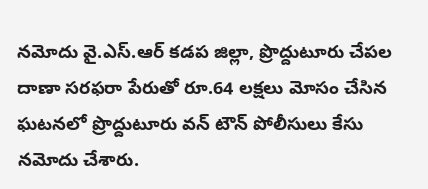నమోదు వై.ఎస్.ఆర్ కడప జిల్లా, ప్రొద్దుటూరు చేపల దాణా సరఫరా పేరుతో రూ.64 లక్షలు మోసం చేసిన ఘటనలో ప్రొద్దుటూరు వన్ టౌన్ పోలీసులు కేసు నమోదు చేశారు.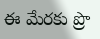ఈ మేరకు ప్రొ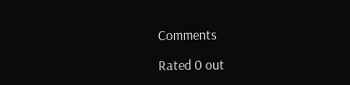Comments

Rated 0 out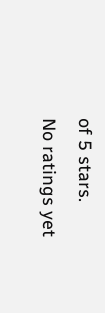of 5 stars.
No ratings yet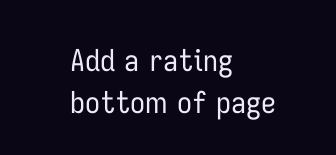Add a rating
bottom of page